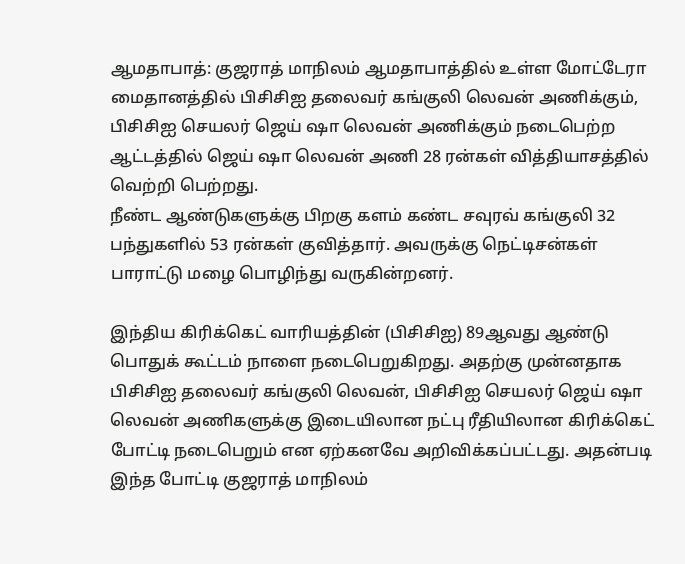ஆமதாபாத்: குஜராத் மாநிலம் ஆமதாபாத்தில் உள்ள மோட்டேரா மைதானத்தில் பிசிசிஐ தலைவர் கங்குலி லெவன் அணிக்கும், பிசிசிஐ செயலர் ஜெய் ஷா லெவன் அணிக்கும் நடைபெற்ற ஆட்டத்தில் ஜெய் ஷா லெவன் அணி 28 ரன்கள் வித்தியாசத்தில் வெற்றி பெற்றது.
நீண்ட ஆண்டுகளுக்கு பிறகு களம் கண்ட சவுரவ் கங்குலி 32 பந்துகளில் 53 ரன்கள் குவித்தார். அவருக்கு நெட்டிசன்கள் பாராட்டு மழை பொழிந்து வருகின்றனர்.

இந்திய கிரிக்கெட் வாரியத்தின் (பிசிசிஐ) 89ஆவது ஆண்டு பொதுக் கூட்டம் நாளை நடைபெறுகிறது. அதற்கு முன்னதாக பிசிசிஐ தலைவர் கங்குலி லெவன், பிசிசிஐ செயலர் ஜெய் ஷா லெவன் அணிகளுக்கு இடையிலான நட்பு ரீதியிலான கிரிக்கெட் போட்டி நடைபெறும் என ஏற்கனவே அறிவிக்கப்பட்டது. அதன்படி இந்த போட்டி குஜராத் மாநிலம்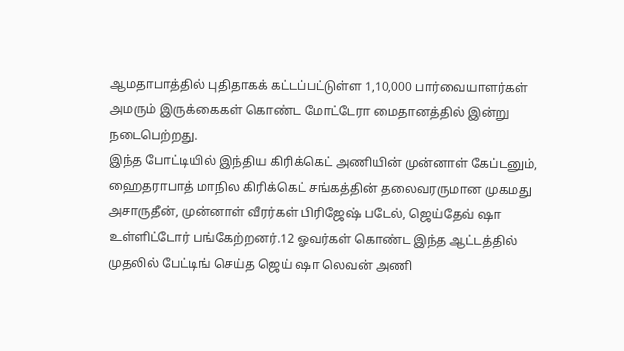ஆமதாபாத்தில் புதிதாகக் கட்டப்பட்டுள்ள 1,10,000 பார்வையாளர்கள் அமரும் இருக்கைகள் கொண்ட மோட்டேரா மைதானத்தில் இன்று நடைபெற்றது.
இந்த போட்டியில் இந்திய கிரிக்கெட் அணியின் முன்னாள் கேப்டனும், ஹைதராபாத் மாநில கிரிக்கெட் சங்கத்தின் தலைவரருமான முகமது அசாருதீன், முன்னாள் வீரர்கள் பிரிஜேஷ் படேல், ஜெய்தேவ் ஷா உள்ளிட்டோர் பங்கேற்றனர்.12 ஓவர்கள் கொண்ட இந்த ஆட்டத்தில் முதலில் பேட்டிங் செய்த ஜெய் ஷா லெவன் அணி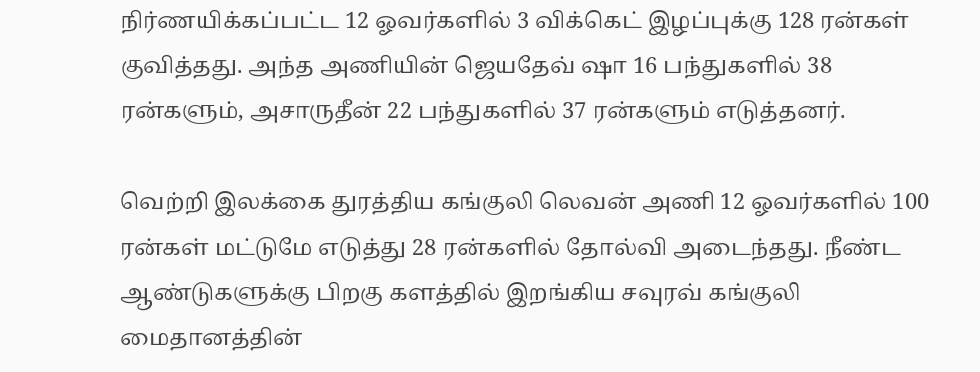நிர்ணயிக்கப்பட்ட 12 ஓவர்களில் 3 விக்கெட் இழப்புக்கு 128 ரன்கள் குவித்தது. அந்த அணியின் ஜெயதேவ் ஷா 16 பந்துகளில் 38 ரன்களும், அசாருதீன் 22 பந்துகளில் 37 ரன்களும் எடுத்தனர்.

வெற்றி இலக்கை துரத்திய கங்குலி லெவன் அணி 12 ஓவர்களில் 100 ரன்கள் மட்டுமே எடுத்து 28 ரன்களில் தோல்வி அடைந்தது. நீண்ட ஆண்டுகளுக்கு பிறகு களத்தில் இறங்கிய சவுரவ் கங்குலி மைதானத்தின்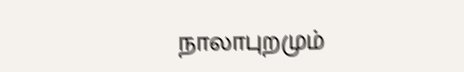நாலாபுறமும்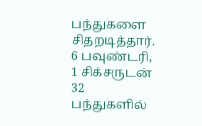பந்துகளை சிதறடித்தார். 6 பவுண்டரி, 1 சிக்சருடன் 32 பந்துகளில்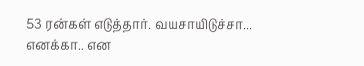53 ரன்கள் எடுத்தார். வயசாயிடுச்சா... எனக்கா.. என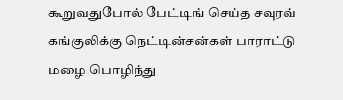கூறுவதுபோல் பேட்டிங் செய்த சவுரவ் கங்குலிக்கு நெட்டின்சன்கள் பாராட்டு மழை பொழிந்து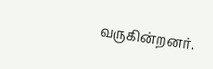வருகின்றனர்.